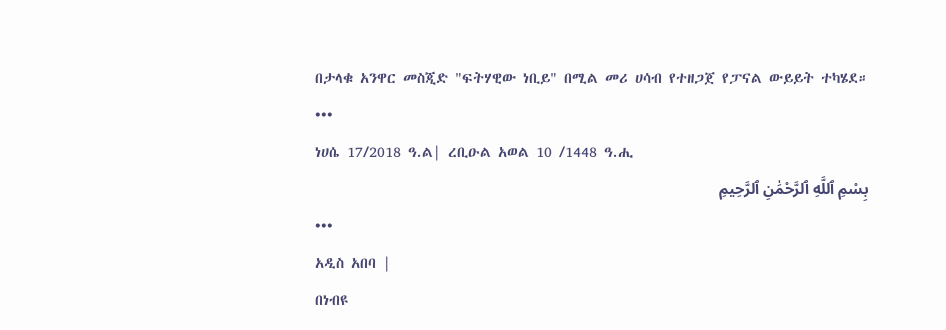በታላቁ አንዋር መስጂድ "ፍትሃዊው ነቢይ" በሚል መሪ ሀሳብ የተዘጋጀ የፓናል ውይይት ተካሄደ።
•••
ነሀሴ 17/2018 ዓ.ል| ረቢዑል አወል 10 /1448 ዓ.ሒ
بِسْمِ ٱللَّهِ ٱلرَّحْمَٰنِ ٱلرَّحِيمِ
•••
አዲስ አበባ |
በነብዩ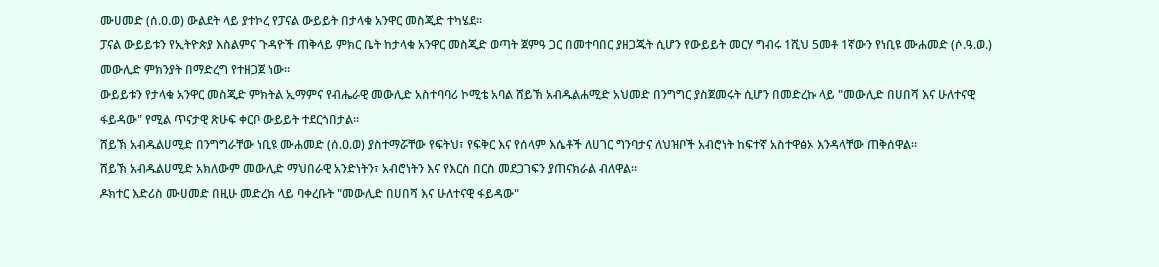ሙሀመድ (ሰ.ዐ.ወ) ውልደት ላይ ያተኮረ የፓናል ውይይት በታላቁ አንዋር መስጂድ ተካሄደ።
ፓናል ውይይቱን የኢትዮጵያ እስልምና ጉዳዮች ጠቅላይ ምክር ቤት ከታላቁ አንዋር መስጂድ ወጣት ጀምዓ ጋር በመተባበር ያዘጋጁት ሲሆን የውይይት መርሃ ግብሩ 1ሺህ 5መቶ 1ኛውን የነቢዩ ሙሐመድ (ሶ.ዓ.ወ.) መውሊድ ምክንያት በማድረግ የተዘጋጀ ነው።
ውይይቱን የታላቁ አንዋር መስጂድ ምክትል ኢማምና የብሔራዊ መውሊድ አስተባባሪ ኮሚቴ አባል ሸይኽ አብዱልሐሚድ አህመድ በንግግር ያስጀመሩት ሲሆን በመድረኩ ላይ "መውሊድ በሀበሻ እና ሁለተናዊ ፋይዳው" የሚል ጥናታዊ ጽሁፍ ቀርቦ ውይይት ተደርጎበታል።
ሸይኽ አብዱልሀሚድ በንግግራቸው ነቢዩ ሙሐመድ (ሰ.ዐ.ወ) ያስተማሯቸው የፍትህ፣ የፍቅር እና የሰላም እሴቶች ለሀገር ግንባታና ለህዝቦች አብሮነት ከፍተኛ አስተዋፅኦ እንዳላቸው ጠቅሰዋል።
ሸይኽ አብዱልሀሚድ አክለውም መውሊድ ማህበራዊ አንድነትን፣ አብሮነትን እና የእርስ በርስ መደጋገፍን ያጠናክራል ብለዋል።
ዶክተር እድሪስ ሙሀመድ በዚሁ መድረክ ላይ ባቀረቡት "መውሊድ በሀበሻ እና ሁለተናዊ ፋይዳው"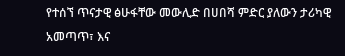የተሰኘ ጥናታዊ ፅሁፋቸው መውሊድ በሀበሻ ምድር ያለውን ታሪካዊ አመጣጥ፣ እና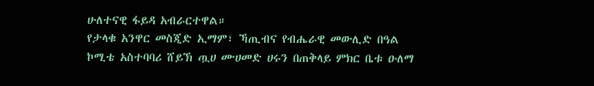ሁለተናዊ ፋይዳ አብራርተዋል።
የታላቁ አንዋር መስጂድ ኢማም፣ ኻጢብና የብሔራዊ መውሊድ በዓል ኮሚቴ አስተባባሪ ሸይኽ ጧሀ ሙሀመድ ሀሩን በጠቅላይ ምክር ቤቱ ዑለማ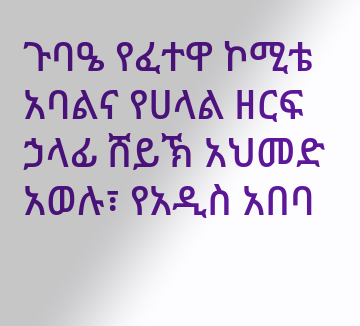ጉባዔ የፈተዋ ኮሚቴ አባልና የሀላል ዘርፍ ኃላፊ ሸይኽ አህመድ አወሉ፣ የአዲስ አበባ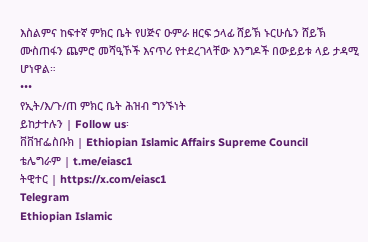እስልምና ከፍተኛ ምክር ቤት የሀጅና ዑምራ ዘርፍ ኃላፊ ሸይኽ ኑርሁሴን ሸይኽ ሙስጠፋን ጨምሮ መሻዒኾች እናጥሪ የተደረገላቸው እንግዶች በውይይቱ ላይ ታዳሚ ሆነዋል።
•••
የኢት/እ/ጉ/ጠ ምክር ቤት ሕዝብ ግንኙነት
ይከታተሉን | Follow us፡
ቨቨዠፌስቡክ | Ethiopian Islamic Affairs Supreme Council
ቴሌግራም | t.me/eiasc1
ትዊተር | https://x.com/eiasc1
Telegram
Ethiopian Islamic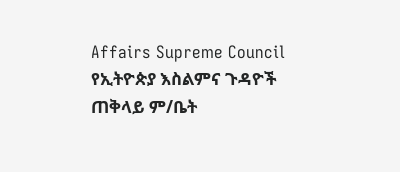Affairs Supreme Council
የኢትዮጵያ እስልምና ጉዳዮች ጠቅላይ ም/ቤት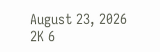August 23, 2026 2K 6